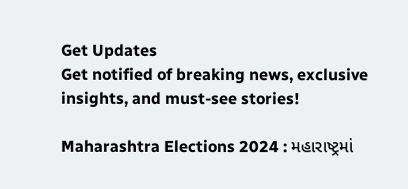Get Updates
Get notified of breaking news, exclusive insights, and must-see stories!

Maharashtra Elections 2024 : મહારાષ્ટ્રમાં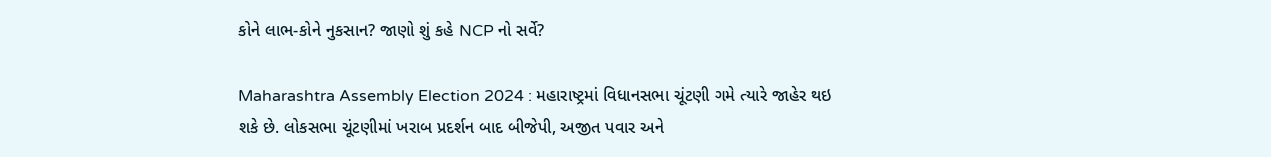કોને લાભ-કોને નુકસાન? જાણો શું કહે NCP નો સર્વે?

Maharashtra Assembly Election 2024 : મહારાષ્ટ્રમાં વિધાનસભા ચૂંટણી ગમે ત્યારે જાહેર થઇ શકે છે. લોકસભા ચૂંટણીમાં ખરાબ પ્રદર્શન બાદ બીજેપી, અજીત પવાર અને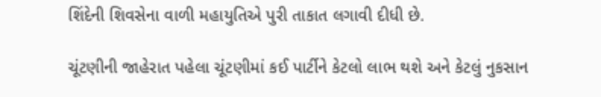શિંદેની શિવસેના વાળી મહાયુતિએ પુરી તાકાત લગાવી દીધી છે.

ચૂંટણીની જાહેરાત પહેલા ચૂંટણીમાં કઈ પાર્ટીને કેટલો લાભ થશે અને કેટલું નુકસાન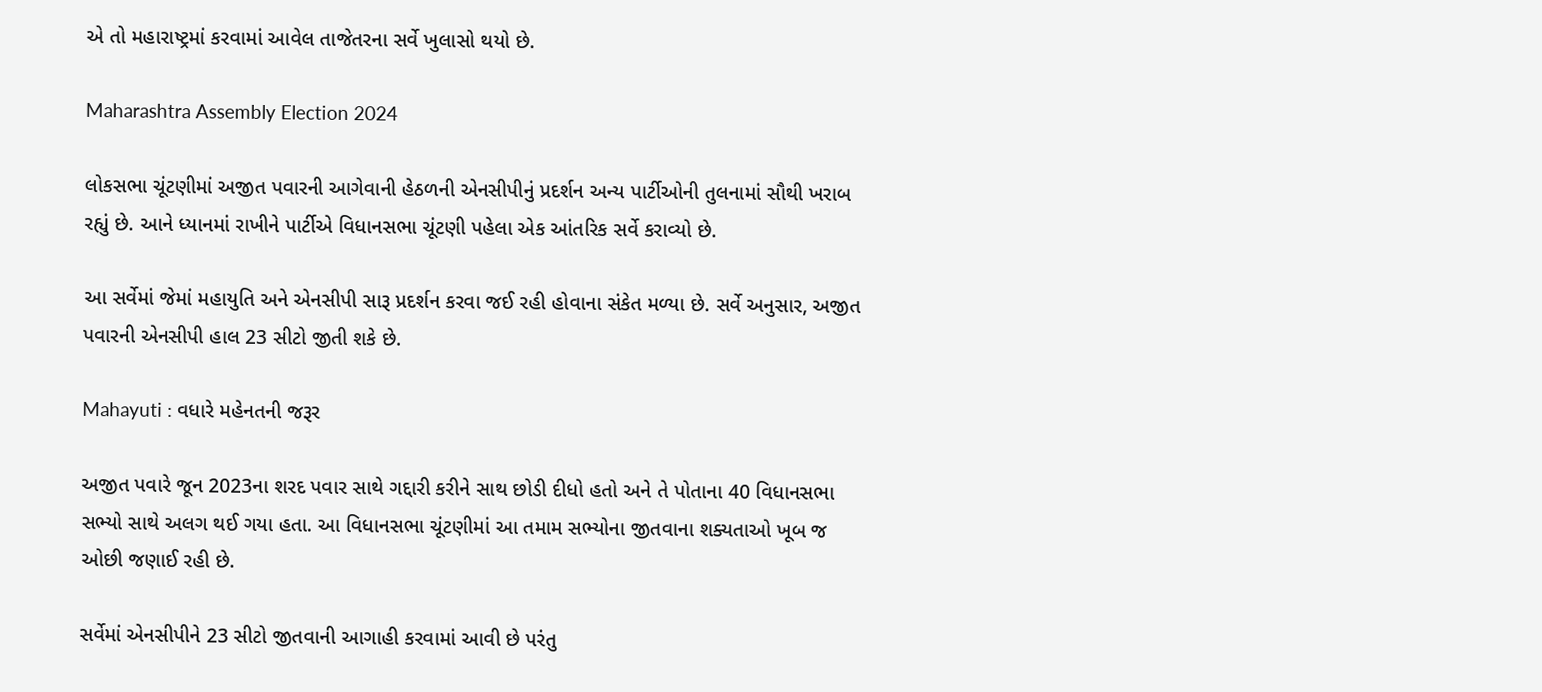એ તો મહારાષ્ટ્રમાં કરવામાં આવેલ તાજેતરના સર્વે ખુલાસો થયો છે.

Maharashtra Assembly Election 2024

લોકસભા ચૂંટણીમાં અજીત પવારની આગેવાની હેઠળની એનસીપીનું પ્રદર્શન અન્ય પાર્ટીઓની તુલનામાં સૌથી ખરાબ રહ્યું છે. આને ધ્યાનમાં રાખીને પાર્ટીએ વિધાનસભા ચૂંટણી પહેલા એક આંતરિક સર્વે કરાવ્યો છે.

આ સર્વેમાં જેમાં મહાયુતિ અને એનસીપી સારૂ પ્રદર્શન કરવા જઈ રહી હોવાના સંકેત મળ્યા છે. સર્વે અનુસાર, અજીત પવારની એનસીપી હાલ 23 સીટો જીતી શકે છે.

Mahayuti : વધારે મહેનતની જરૂર

અજીત પવારે જૂન 2023ના શરદ પવાર સાથે ગદ્દારી કરીને સાથ છોડી દીધો હતો અને તે પોતાના 40 વિધાનસભા સભ્યો સાથે અલગ થઈ ગયા હતા. આ વિધાનસભા ચૂંટણીમાં આ તમામ સભ્યોના જીતવાના શક્યતાઓ ખૂબ જ ઓછી જણાઈ રહી છે.

સર્વેમાં એનસીપીને 23 સીટો જીતવાની આગાહી કરવામાં આવી છે પરંતુ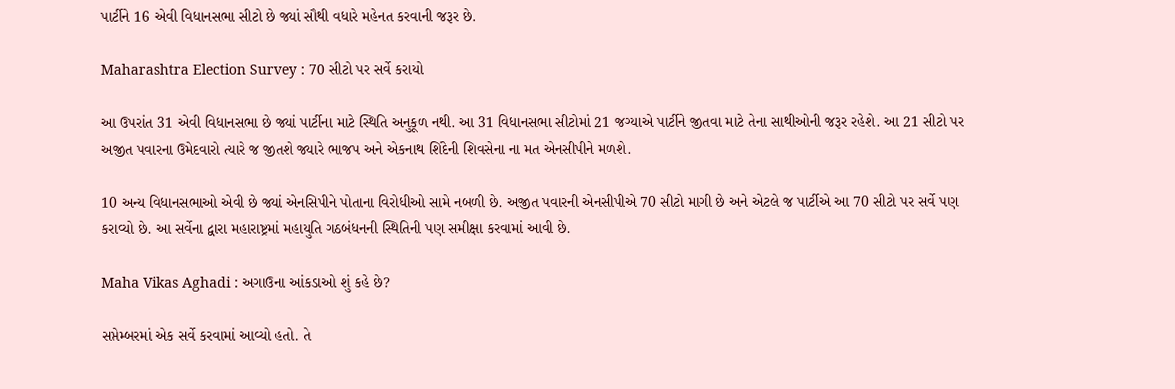પાર્ટીને 16 એવી વિધાનસભા સીટો છે જ્યાં સૌથી વધારે મહેનત કરવાની જરૂર છે.

Maharashtra Election Survey : 70 સીટો પર સર્વે કરાયો

આ ઉપરાંત 31 એવી વિધાનસભા છે જ્યાં પાર્ટીના માટે સ્થિતિ અનુકૂળ નથી. આ 31 વિધાનસભા સીટોમાં 21 જગ્યાએ પાર્ટીને જીતવા માટે તેના સાથીઓની જરૂર રહેશે. આ 21 સીટો પર અજીત પવારના ઉમેદવારો ત્યારે જ જીતશે જ્યારે ભાજપ અને એકનાથ શિંદેની શિવસેના ના મત એનસીપીને મળશે.

10 અન્ય વિધાનસભાઓ એવી છે જ્યાં એનસિપીને પોતાના વિરોધીઓ સામે નબળી છે. અજીત પવારની એનસીપીએ 70 સીટો માગી છે અને એટલે જ પાર્ટીએ આ 70 સીટો પર સર્વે પણ કરાવ્યો છે. આ સર્વેના દ્વારા મહારાષ્ટ્રમાં મહાયુતિ ગઠબંધનની સ્થિતિની પણ સમીક્ષા કરવામાં આવી છે.

Maha Vikas Aghadi : અગાઉના આંકડાઓ શું કહે છે?

સપ્તેમ્બરમાં એક સર્વે કરવામાં આવ્યો હતો. તે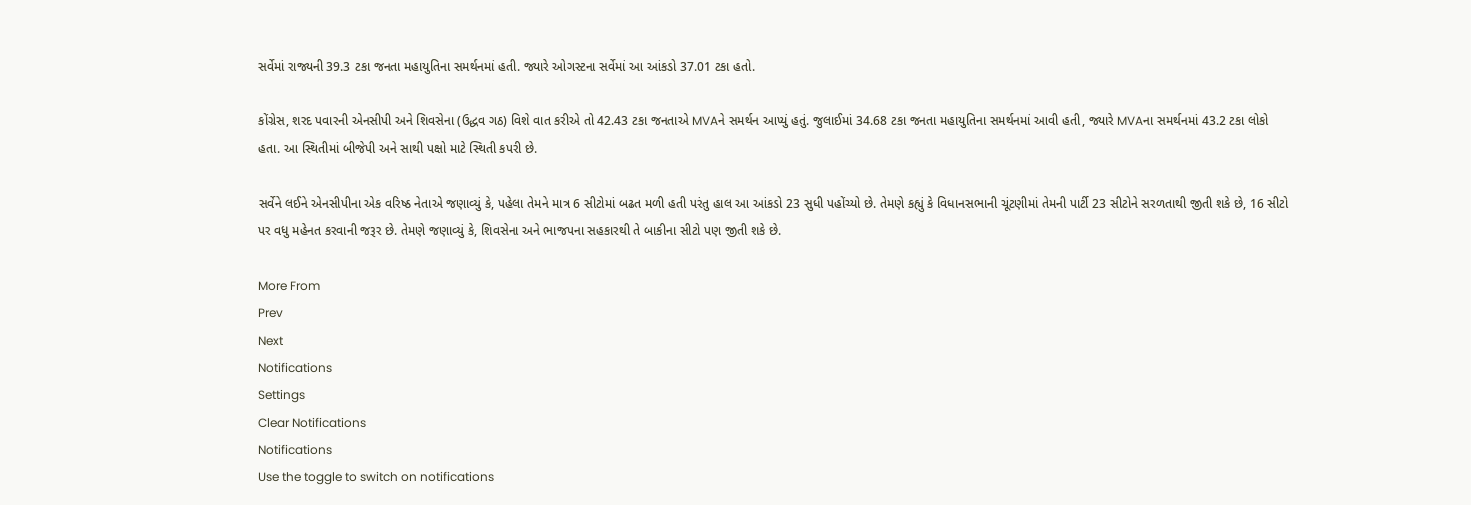સર્વેમાં રાજ્યની 39.3 ટકા જનતા મહાયુતિના સમર્થનમાં હતી. જ્યારે ઓગસ્ટના સર્વેમાં આ આંકડો 37.01 ટકા હતો.

કોંગ્રેસ, શરદ પવારની એનસીપી અને શિવસેના (ઉદ્ધવ ગઠ) વિશે વાત કરીએ તો 42.43 ટકા જનતાએ MVAને સમર્થન આપ્યું હતું. જુલાઈમાં 34.68 ટકા જનતા મહાયુતિના સમર્થનમાં આવી હતી, જ્યારે MVAના સમર્થનમાં 43.2 ટકા લોકો હતા. આ સ્થિતીમાં બીજેપી અને સાથી પક્ષો માટે સ્થિતી કપરી છે.

સર્વેને લઈને એનસીપીના એક વરિષ્ઠ નેતાએ જણાવ્યું કે, પહેલા તેમને માત્ર 6 સીટોમાં બઢત મળી હતી પરંતુ હાલ આ આંકડો 23 સુધી પહોંચ્યો છે. તેમણે કહ્યું કે વિધાનસભાની ચૂંટણીમાં તેમની પાર્ટી 23 સીટોને સરળતાથી જીતી શકે છે, 16 સીટો પર વધુ મહેનત કરવાની જરૂર છે. તેમણે જણાવ્યું કે, શિવસેના અને ભાજપના સહકારથી તે બાકીના સીટો પણ જીતી શકે છે.

More From
Prev
Next
Notifications
Settings
Clear Notifications
Notifications
Use the toggle to switch on notifications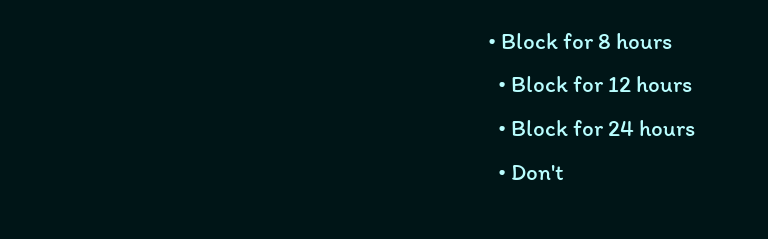• Block for 8 hours
  • Block for 12 hours
  • Block for 24 hours
  • Don't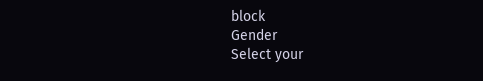block
Gender
Select your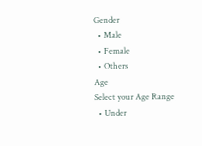Gender
  • Male
  • Female
  • Others
Age
Select your Age Range
  • Under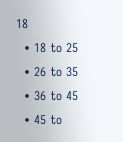18
  • 18 to 25
  • 26 to 35
  • 36 to 45
  • 45 to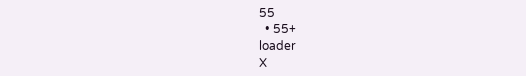55
  • 55+
loader
X